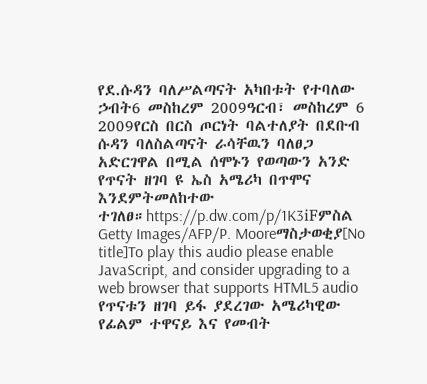የደ.ሱዳን ባለሥልጣናት አካበቱት የተባለው ኃብት6 መስከረም 2009ዓርብ፣ መስከረም 6 2009የርስ በርስ ጦርነት ባልተለያት በደቡብ ሱዳን ባለስልጣናት ራሳቸዉን ባለፀጋ አድርገዋል በሚል ሰሞኑን የወጣውን አንድ የጥናት ዘገባ ዩ ኤስ አሜሪካ በጥሞና እንደምትመለከተው ተገለፀ።https://p.dw.com/p/1K3iFምስል Getty Images/AFP/P. Mooreማስታወቂያ[No title]To play this audio please enable JavaScript, and consider upgrading to a web browser that supports HTML5 audio የጥናቱን ዘገባ ይፋ ያደረገው አሜሪካዊው የፊልም ተዋናይ እና የመብት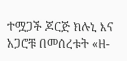ተሟጋች ጆርጅ ክሉኒ እና አጋሮቹ በመሰረቱት «ዘ-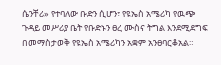ሴንቸሪ» የተባለው ቡድን ሲሆን፣ የዩኤስ አሜሪካ የዉጭ ጉዳይ መሥሪያ ቤት የቡድኑን ፀረ ሙስና ትግል እንደሚደግፍ በመማስታወቅ የዩኤስ አሜሪካን አቋም አንፀባርቆአል።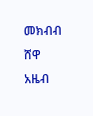መክብብ ሸዋ አዜብ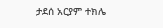ታደሰ አርያም ተክሌ